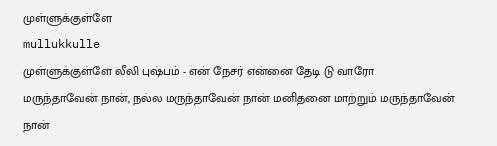முள்ளுக்குள்ளே
mullukkulle
முள்ளுக்குள்ளே லீலி புஷ்பம் - என் நேசர் என்னை தேடி டு வாரோ
மருந்தாவேன் நான், நல்ல மருந்தாவேன் நான் மனிதனை மாற்றும் மருந்தாவேன் நான்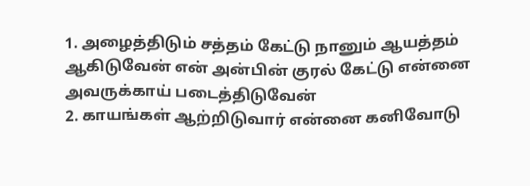1. அழைத்திடும் சத்தம் கேட்டு நானும் ஆயத்தம் ஆகிடுவேன் என் அன்பின் குரல் கேட்டு என்னை அவருக்காய் படைத்திடுவேன்
2. காயங்கள் ஆற்றிடுவார் என்னை கனிவோடு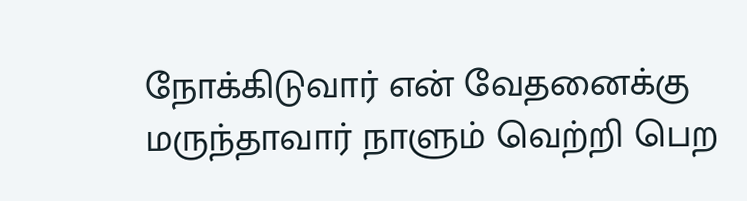நோக்கிடுவார் என் வேதனைக்கு மருந்தாவார் நாளும் வெற்றி பெற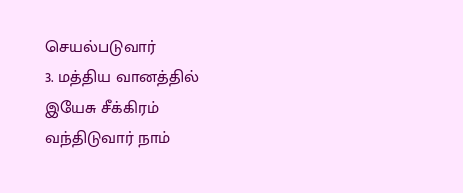செயல்படுவார்
3. மத்திய வானத்தில் இயேசு சீக்கிரம் வந்திடுவார் நாம்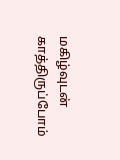மகிழ்வுடன் காத்திருப்போம்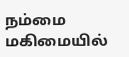நம்மை மகிமையில்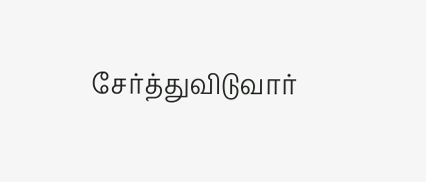சேர்த்துவிடுவார்